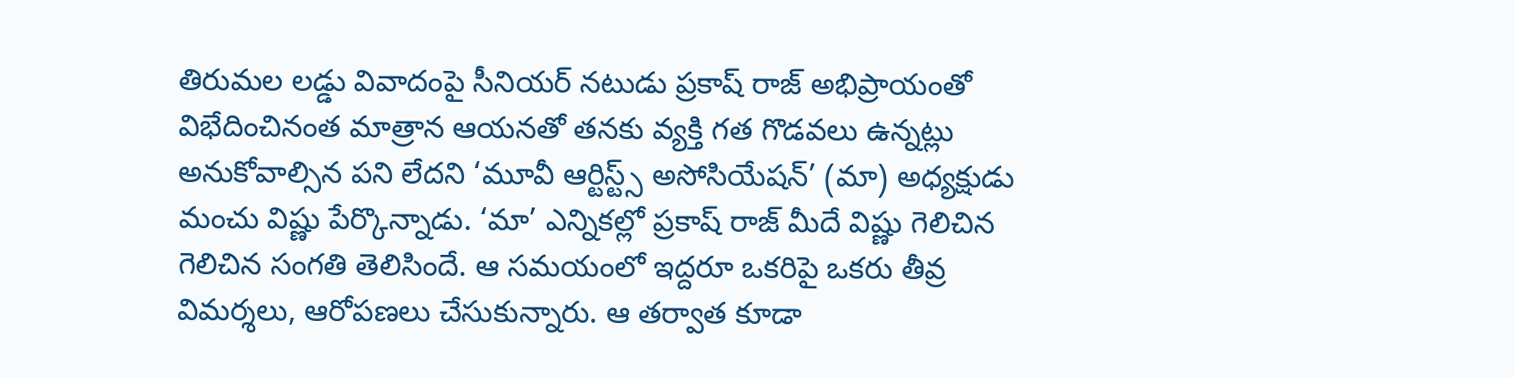తిరుమల లడ్డు వివాదంపై సీనియర్ నటుడు ప్రకాష్ రాజ్ అభిప్రాయంతో విభేదించినంత మాత్రాన ఆయనతో తనకు వ్యక్తి గత గొడవలు ఉన్నట్లు అనుకోవాల్సిన పని లేదని ‘మూవీ ఆర్టిస్ట్స్ అసోసియేషన్’ (మా) అధ్యక్షుడు మంచు విష్ణు పేర్కొన్నాడు. ‘మా’ ఎన్నికల్లో ప్రకాష్ రాజ్ మీదే విష్ణు గెలిచిన గెలిచిన సంగతి తెలిసిందే. ఆ సమయంలో ఇద్దరూ ఒకరిపై ఒకరు తీవ్ర విమర్శలు, ఆరోపణలు చేసుకున్నారు. ఆ తర్వాత కూడా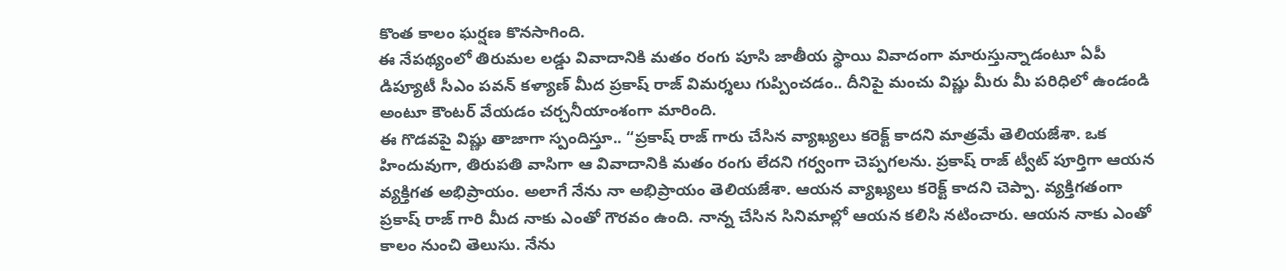కొంత కాలం ఘర్షణ కొనసాగింది.
ఈ నేపథ్యంలో తిరుమల లడ్డు వివాదానికి మతం రంగు పూసి జాతీయ స్థాయి వివాదంగా మారుస్తున్నాడంటూ ఏపీ డిప్యూటీ సీఎం పవన్ కళ్యాణ్ మీద ప్రకాష్ రాజ్ విమర్శలు గుప్పించడం.. దీనిపై మంచు విష్ణు మీరు మీ పరిధిలో ఉండండి అంటూ కౌంటర్ వేయడం చర్చనీయాంశంగా మారింది.
ఈ గొడవపై విష్ణు తాజాగా స్పందిస్తూ.. “ప్రకాష్ రాజ్ గారు చేసిన వ్యాఖ్యలు కరెక్ట్ కాదని మాత్రమే తెలియజేశా. ఒక హిందువుగా, తిరుపతి వాసిగా ఆ వివాదానికి మతం రంగు లేదని గర్వంగా చెప్పగలను. ప్రకాష్ రాజ్ ట్వీట్ పూర్తిగా ఆయన వ్యక్తిగత అభిప్రాయం. అలాగే నేను నా అభిప్రాయం తెలియజేశా. ఆయన వ్యాఖ్యలు కరెక్ట్ కాదని చెప్పా. వ్యక్తిగతంగా ప్రకాష్ రాజ్ గారి మీద నాకు ఎంతో గౌరవం ఉంది. నాన్న చేసిన సినిమాల్లో ఆయన కలిసి నటించారు. ఆయన నాకు ఎంతో కాలం నుంచి తెలుసు. నేను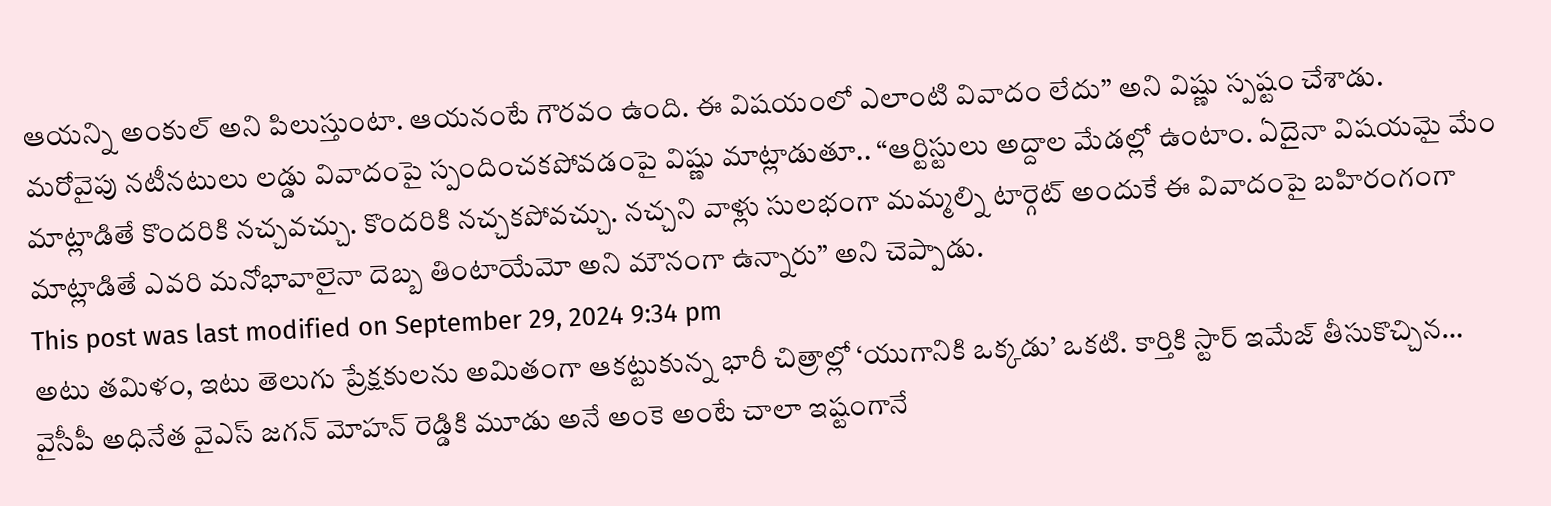ఆయన్ని అంకుల్ అని పిలుస్తుంటా. ఆయనంటే గౌరవం ఉంది. ఈ విషయంలో ఎలాంటి వివాదం లేదు” అని విష్ణు స్పష్టం చేశాడు.
మరోవైపు నటీనటులు లడ్డు వివాదంపై స్పందించకపోవడంపై విష్ణు మాట్లాడుతూ.. “ఆర్టిస్టులు అద్దాల మేడల్లో ఉంటాం. ఏదైనా విషయమై మేం మాట్లాడితే కొందరికి నచ్చవచ్చు. కొందరికి నచ్చకపోవచ్చు. నచ్చని వాళ్లు సులభంగా మమ్మల్ని టార్గెట్ అందుకే ఈ వివాదంపై బహిరంగంగా మాట్లాడితే ఎవరి మనోభావాలైనా దెబ్బ తింటాయేమో అని మౌనంగా ఉన్నారు” అని చెప్పాడు.
This post was last modified on September 29, 2024 9:34 pm
అటు తమిళం, ఇటు తెలుగు ప్రేక్షకులను అమితంగా ఆకట్టుకున్న భారీ చిత్రాల్లో ‘యుగానికి ఒక్కడు’ ఒకటి. కార్తికి స్టార్ ఇమేజ్ తీసుకొచ్చిన…
వైసీపీ అధినేత వైఎస్ జగన్ మోహన్ రెడ్డికి మూడు అనే అంకె అంటే చాలా ఇష్టంగానే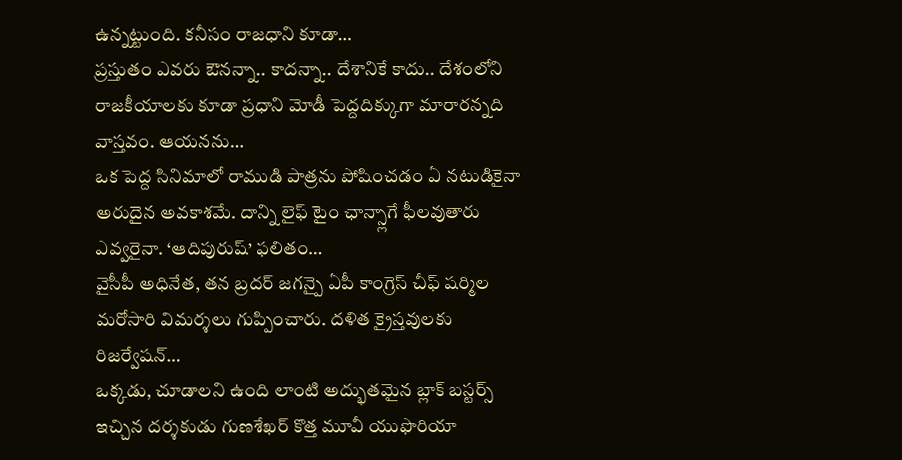ఉన్నట్టుంది. కనీసం రాజధాని కూడా…
ప్రస్తుతం ఎవరు ఔనన్నా.. కాదన్నా.. దేశానికే కాదు.. దేశంలోని రాజకీయాలకు కూడా ప్రధాని మోడీ పెద్దదిక్కుగా మారారన్నది వాస్తవం. ఆయనను…
ఒక పెద్ద సినిమాలో రాముడి పాత్రను పోషించడం ఏ నటుడికైనా అరుదైన అవకాశమే. దాన్ని లైఫ్ టైం ఛాన్స్లాగే ఫీలవుతారు ఎవ్వరైనా. ‘ఆదిపురుష్’ ఫలితం…
వైసీపీ అధినేత, తన బ్రదర్ జగన్పై ఏపీ కాంగ్రెస్ చీఫ్ షర్మిల మరోసారి విమర్శలు గుప్పించారు. దళిత క్రైస్తవులకు రిజర్వేషన్…
ఒక్కడు, చూడాలని ఉంది లాంటి అద్భుతమైన బ్లాక్ బస్టర్స్ ఇచ్చిన దర్శకుడు గుణశేఖర్ కొత్త మూవీ యుఫొరియా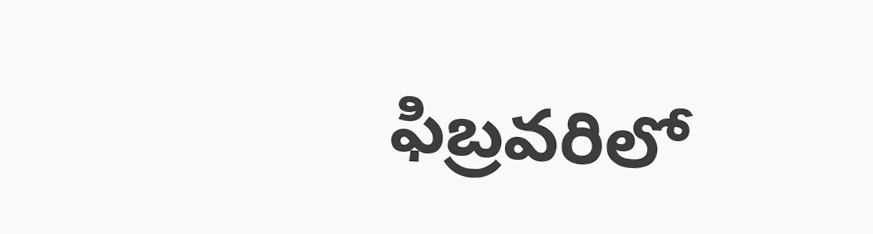ఫిబ్రవరిలో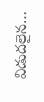విడుదలైన…